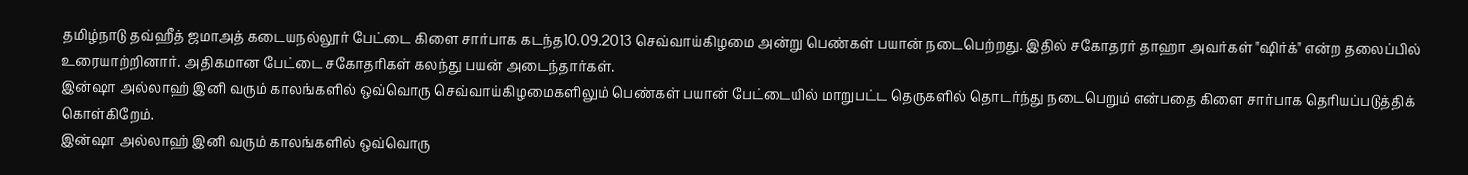தமிழ்நாடு தவ்ஹீத் ஜமாஅத் கடையநல்லூர் பேட்டை கிளை சார்பாக கடந்த10.09.2013 செவ்வாய்கிழமை அன்று பெண்கள் பயான் நடைபெற்றது. இதில் சகோதரர் தாஹா அவர்கள் "ஷிர்க்" என்ற தலைப்பில் உரையாற்றினார். அதிகமான பேட்டை சகோதரிகள் கலந்து பயன் அடைந்தார்கள்.
இன்ஷா அல்லாஹ் இனி வரும் காலங்களில் ஒவ்வொரு செவ்வாய்கிழமைகளிலும் பெண்கள் பயான் பேட்டையில் மாறுபட்ட தெருகளில் தொடர்ந்து நடைபெறும் என்பதை கிளை சார்பாக தெரியப்படுத்திக் கொள்கிறேம்.
இன்ஷா அல்லாஹ் இனி வரும் காலங்களில் ஒவ்வொரு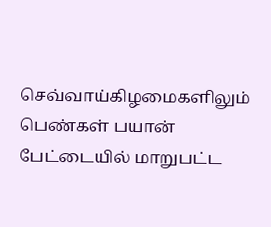செவ்வாய்கிழமைகளிலும் பெண்கள் பயான் பேட்டையில் மாறுபட்ட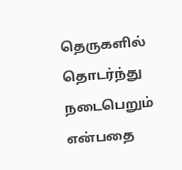தெருகளில் தொடர்ந்து நடைபெறும் என்பதை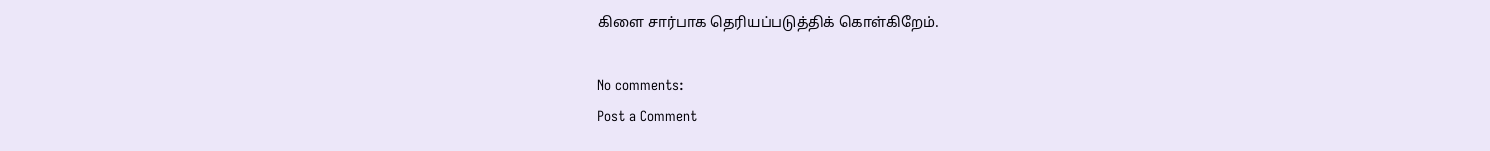கிளை சார்பாக தெரியப்படுத்திக் கொள்கிறேம்.

No comments:
Post a Comment